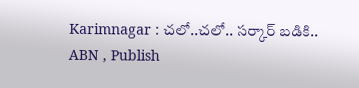Karimnagar : చలో..చలో.. సర్కార్ బడికి..
ABN , Publish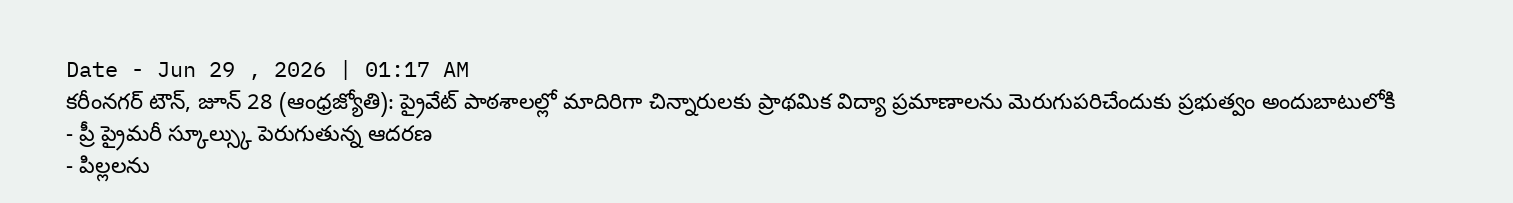Date - Jun 29 , 2026 | 01:17 AM
కరీంనగర్ టౌన్, జూన్ 28 (ఆంధ్రజ్యోతి): ప్రైవేట్ పాఠశాలల్లో మాదిరిగా చిన్నారులకు ప్రాథమిక విద్యా ప్రమాణాలను మెరుగుపరిచేందుకు ప్రభుత్వం అందుబాటులోకి
- ప్రీ ప్రైమరీ స్కూల్స్కు పెరుగుతున్న ఆదరణ
- పిల్లలను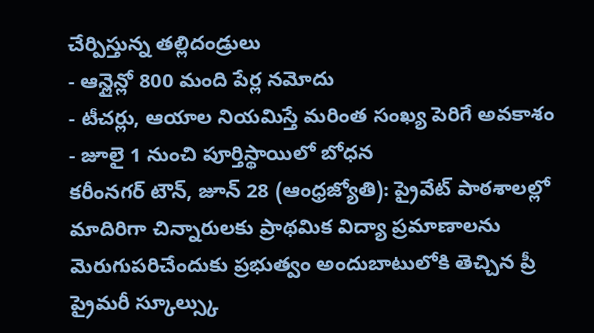చేర్పిస్తున్న తల్లిదండ్రులు
- ఆన్లైన్లో 800 మంది పేర్ల నమోదు
- టీచర్లు, ఆయాల నియమిస్తే మరింత సంఖ్య పెరిగే అవకాశం
- జూలై 1 నుంచి పూర్తిస్థాయిలో బోధన
కరీంనగర్ టౌన్, జూన్ 28 (ఆంధ్రజ్యోతి): ప్రైవేట్ పాఠశాలల్లో మాదిరిగా చిన్నారులకు ప్రాథమిక విద్యా ప్రమాణాలను మెరుగుపరిచేందుకు ప్రభుత్వం అందుబాటులోకి తెచ్చిన ప్రీ ప్రైమరీ స్కూల్స్కు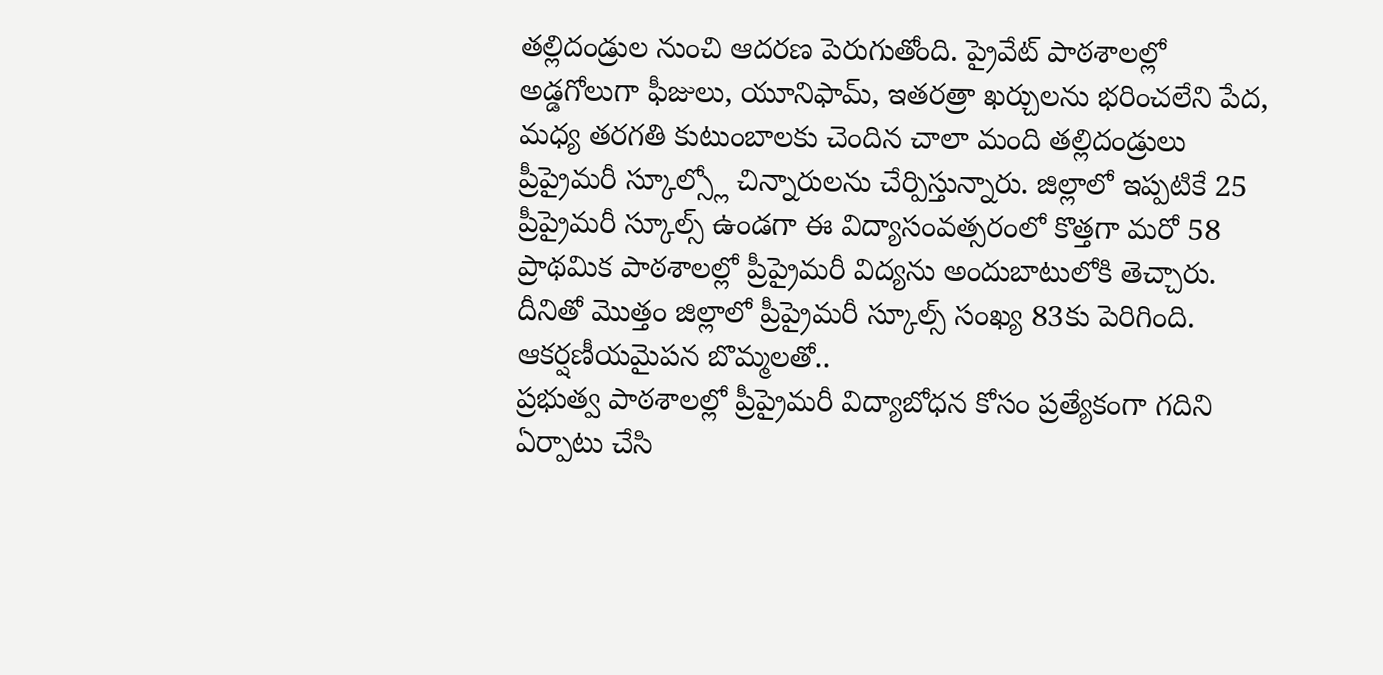తల్లిదండ్రుల నుంచి ఆదరణ పెరుగుతోంది. ప్రైవేట్ పాఠశాలల్లో అడ్డగోలుగా ఫీజులు, యూనిఫామ్, ఇతరత్రా ఖర్చులను భరించలేని పేద, మధ్య తరగతి కుటుంబాలకు చెందిన చాలా మంది తల్లిదండ్రులు ప్రీప్రైమరీ స్కూల్స్లో చిన్నారులను చేర్పిస్తున్నారు. జిల్లాలో ఇప్పటికే 25 ప్రీప్రైమరీ స్కూల్స్ ఉండగా ఈ విద్యాసంవత్సరంలో కొత్తగా మరో 58 ప్రాథమిక పాఠశాలల్లో ప్రీప్రైమరీ విద్యను అందుబాటులోకి తెచ్చారు. దీనితో మొత్తం జిల్లాలో ప్రీప్రైమరీ స్కూల్స్ సంఖ్య 83కు పెరిగింది.
ఆకర్షణీయమైపన బొమ్మలతో..
ప్రభుత్వ పాఠశాలల్లో ప్రీప్రైమరీ విద్యాబోధన కోసం ప్రత్యేకంగా గదిని ఏర్పాటు చేసి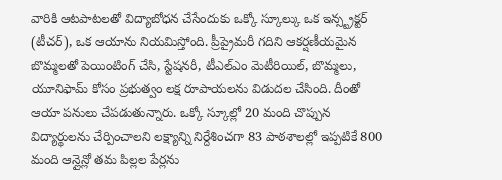వారికి ఆటపాటలతో విద్యాబోధన చేసేందుకు ఒక్కో స్కూల్కు ఒక ఇన్స్ట్రక్టర్ (టీచర్), ఒక ఆయాను నియమిస్తోంది. ప్రీప్రైమరీ గదిని ఆకర్షణీయమైన బొమ్మలతో పెయింటింగ్ చేసి, స్టేషనరీ, టీఎల్ఎం మెటీరియిల్, బొమ్మలు, యూనిఫామ్ కోసం ప్రభుత్వం లక్ష రూపాయలను విడుదల చేసింది. దీంతో ఆయా పనులు చేపడుతున్నారు. ఒక్కో స్కూల్లో 20 మంది చొప్పున విద్యార్థులను చేర్పించాలని లక్ష్యాన్ని నిర్దేశించగా 83 పాఠశాలల్లో ఇప్పటికే 800 మంది ఆన్లైన్లో తమ పిల్లల పేర్లను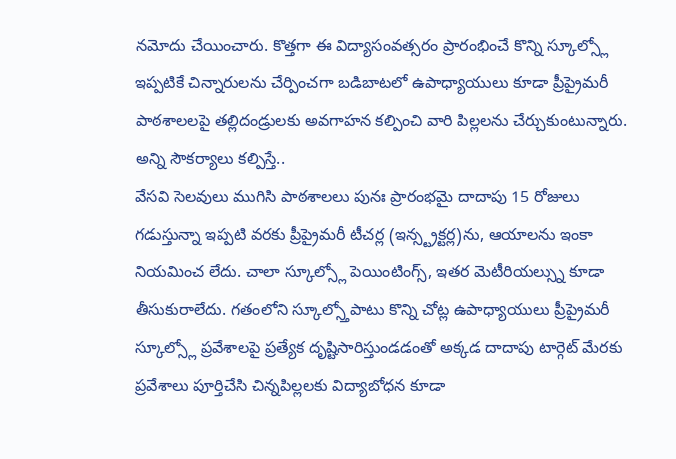నమోదు చేయించారు. కొత్తగా ఈ విద్యాసంవత్సరం ప్రారంభించే కొన్ని స్కూల్స్లో ఇప్పటికే చిన్నారులను చేర్పించగా బడిబాటలో ఉపాధ్యాయులు కూడా ప్రీప్రైమరీ పాఠశాలలపై తల్లిదండ్రులకు అవగాహన కల్పించి వారి పిల్లలను చేర్చుకుంటున్నారు.
అన్ని సౌకర్యాలు కల్పిస్తే..
వేసవి సెలవులు ముగిసి పాఠశాలలు పునః ప్రారంభమై దాదాపు 15 రోజులు గడుస్తున్నా ఇప్పటి వరకు ప్రీప్రైమరీ టీచర్ల (ఇన్స్ట్రక్టర్ల)ను, ఆయాలను ఇంకా నియమించ లేదు. చాలా స్కూల్స్లో పెయింటింగ్స్, ఇతర మెటీరియల్స్ను కూడా తీసుకురాలేదు. గతంలోని స్కూల్స్తోపాటు కొన్ని చోట్ల ఉపాధ్యాయులు ప్రీప్రైమరీ స్కూల్స్లో ప్రవేశాలపై ప్రత్యేక దృష్టిసారిస్తుండడంతో అక్కడ దాదాపు టార్గెట్ మేరకు ప్రవేశాలు పూర్తిచేసి చిన్నపిల్లలకు విద్యాబోధన కూడా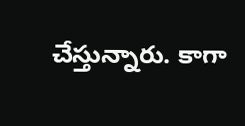చేస్తున్నారు. కాగా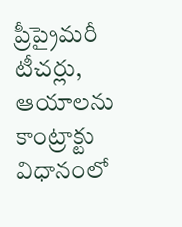ప్రీప్రైమరీ టీచర్లు, ఆయాలను కాంట్రాక్టు విధానంలో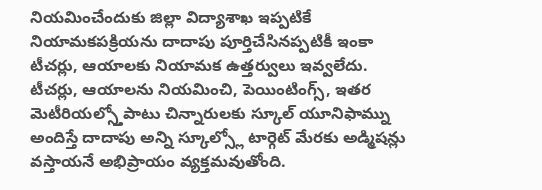నియమించేందుకు జిల్లా విద్యాశాఖ ఇప్పటికే నియామకపక్రియను దాదాపు పూర్తిచేసినప్పటికీ ఇంకా టీచర్లు, ఆయాలకు నియామక ఉత్తర్వులు ఇవ్వలేదు. టీచర్లు, ఆయాలను నియమించి, పెయింటింగ్స్, ఇతర మెటీరియల్స్తోపాటు చిన్నారులకు స్కూల్ యూనిఫామ్ను అందిస్తే దాదాపు అన్ని స్కూల్స్లో టార్గెట్ మేరకు అడ్మిషన్లు వస్తాయనే అభిప్రాయం వ్యక్తమవుతోంది.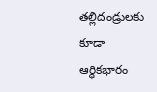తల్లిదండ్రులకు కూడా ఆర్థికభారం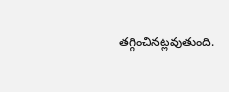తగ్గించినట్లవుతుంది.